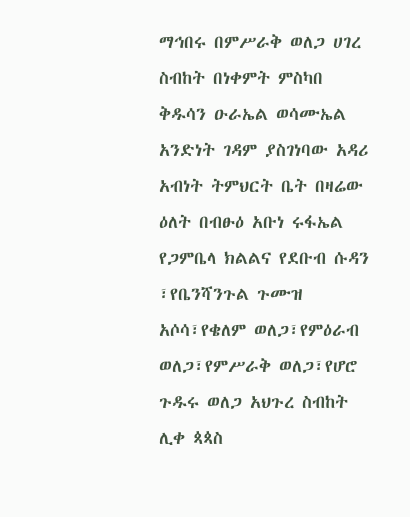ማኅበሩ በምሥራቅ ወለጋ ሀገረ ስብከት በነቀምት ምስካበ ቅዱሳን ዑራኤል ወሳሙኤል አንድነት ገዳም ያስገነባው አዳሪ አብነት ትምህርት ቤት በዛሬው ዕለት በብፁዕ አቡነ ሩፋኤል የጋምቤላ ክልልና የደቡብ ሱዳን ፣የቤንሻንጉል ጉሙዝ አሶሳ፣የቄለም ወለጋ፣የምዕራብ ወለጋ፣የምሥራቅ ወለጋ፣የሆሮ ጉዱሩ ወለጋ አህጉረ ስብከት ሊቀ ጳጳስ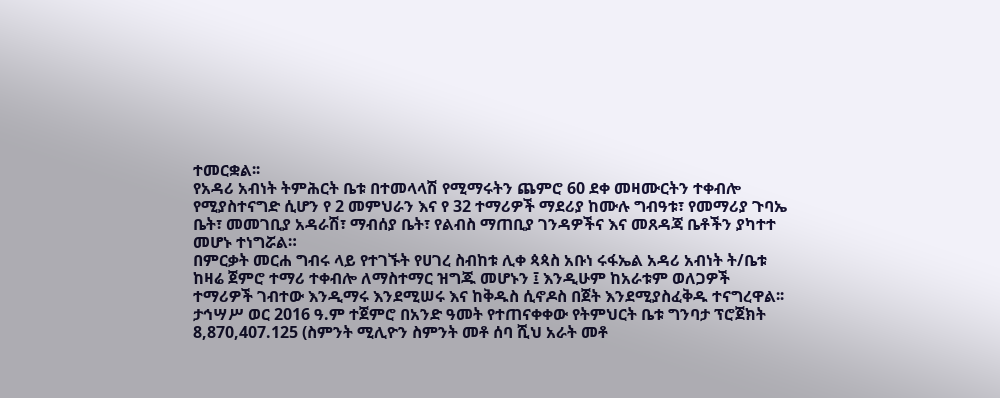ተመርቋል፡፡
የአዳሪ አብነት ትምሕርት ቤቱ በተመላላሽ የሚማሩትን ጨምሮ 60 ደቀ መዛሙርትን ተቀብሎ የሚያስተናግድ ሲሆን የ 2 መምህራን እና የ 32 ተማሪዎች ማደሪያ ከሙሉ ግብዓቱ፣ የመማሪያ ጉባኤ ቤት፣ መመገቢያ አዳራሽ፣ ማብሰያ ቤት፣ የልብስ ማጠቢያ ገንዳዎችና እና መጸዳጃ ቤቶችን ያካተተ መሆኑ ተነግሯል።
በምርቃት መርሐ ግብሩ ላይ የተገኙት የሀገረ ስብከቱ ሊቀ ጳጳስ አቡነ ሩፋኤል አዳሪ አብነት ት/ቤቱ ከዛሬ ጀምሮ ተማሪ ተቀብሎ ለማስተማር ዝግጁ መሆኑን ፤ እንዲሁም ከአራቱም ወለጋዎች ተማሪዎች ገብተው እንዲማሩ እንደሚሠሩ እና ከቅዱስ ሲኖዶስ በጀት እንደሚያስፈቅዱ ተናግረዋል፡፡
ታኅሣሥ ወር 2016 ዓ.ም ተጀምሮ በአንድ ዓመት የተጠናቀቀው የትምህርት ቤቱ ግንባታ ፕሮጀክት 8,870,407.125 (ስምንት ሚሊዮን ስምንት መቶ ሰባ ሺህ አራት መቶ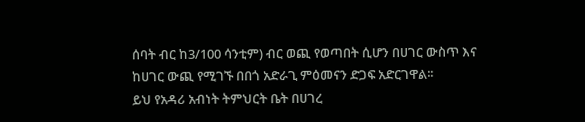ሰባት ብር ከ3/100 ሳንቲም) ብር ወጪ የወጣበት ሲሆን በሀገር ውስጥ እና ከሀገር ውጪ የሚገኙ በበጎ አድራጊ ምዕመናን ድጋፍ አድርገዋል፡፡
ይህ የአዳሪ አብነት ትምህርት ቤት በሀገረ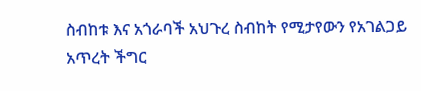ስብከቱ እና አጎራባች አህጉረ ስብከት የሚታየውን የአገልጋይ አጥረት ችግር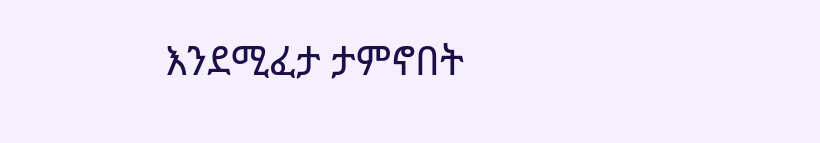እንደሚፈታ ታምኖበት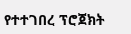የተተገበረ ፕሮጀክት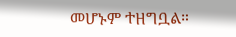መሆኑም ተዘግቧል።